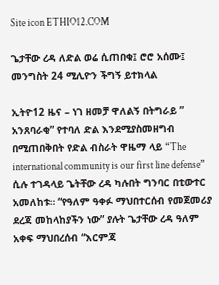Site icon ETHIO12.COM

ጌታቸው ረዳ ለድል ወሬ ሲጠበቁ፤ ሮሮ አሰሙ፤ መንግስት 24 ሚሊዮን ችግኝ ይተክላል

ኢትዮ12 ዜና – ነገ ዘመቻ ዋለልኝ በትግራይ ” አንጸባራቂ” የተባለ ድል እንደሚያስመዘግብ በሚጠበቅበት የድል ብስራት ዋዜማ ላይ “The international community is our first line defense” ሲሉ ተገዳላይ ጌትቸው ረዳ ካሉበት ግንባር በቲውተር አመለከቱ። “የዓለም ዓቀፉ ማህበተርሰብ የመጀመሪያ ደረጃ መከላከያችን ነው” ያሉት ጌታቸው ረዳ ዓለም አቀፍ ማህበረሰብ “እርምጃ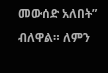መውሰድ አለበት” ብለዋል። ለምን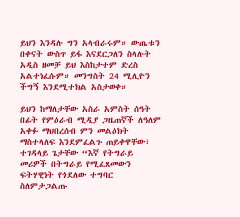ይህን እንዳሉ ግን አላብራሩም። ውጤቱን በቀናት ውስጥ ይፋ እናደርጋለን ስላሉት አዲስ ዘመቻ ይህ እስከታተም ድረስ አልተነፈሱም። መንግስት 24 ሚሊዮን ችግኝ እንደሚተክል አስታወቀ።

ይህን ከማለታቸው አስራ አምስት ሰዓት በፊት የምዕራብ ሚዲያ ጋዜጠኛች ለዓለም አቀፉ ማህበረሰብ ምን መልዕክት ማስተላለፍ እንደምፈልጉ ጠይቀዋቸው፣ ተገዳላይ ጌታቸው “እኛ የትግራይ መሪዎች በትግራይ የሚፈጸመውን ፍትሃዊነት የጎደለው ተግባር ስለምታጋልጡ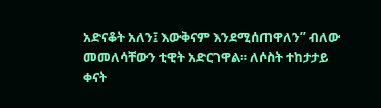አድናቆት አለን፤ እውቅናም እንደሚሰጠዋለን” ብለው መመለሳቸውን ቲዊት አድርገዋል። ለሶስት ተከታታይ ቀናት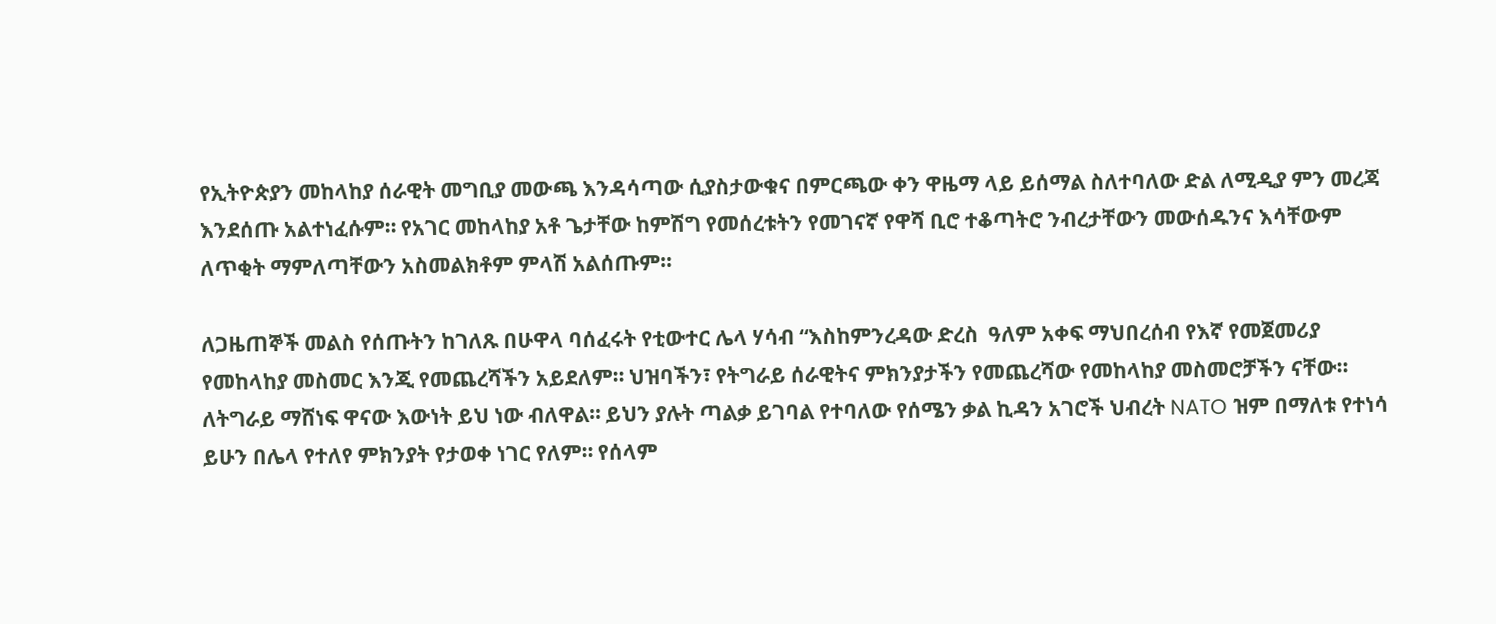የኢትዮጵያን መከላከያ ሰራዊት መግቢያ መውጫ እንዳሳጣው ሲያስታውቁና በምርጫው ቀን ዋዜማ ላይ ይሰማል ስለተባለው ድል ለሚዲያ ምን መረጃ እንደሰጡ አልተነፈሱም። የአገር መከላከያ አቶ ጌታቸው ከምሽግ የመሰረቱትን የመገናኛ የዋሻ ቢሮ ተቆጣትሮ ንብረታቸውን መውሰዱንና እሳቸውም ለጥቂት ማምለጣቸውን አስመልክቶም ምላሽ አልሰጡም።

ለጋዜጠኞች መልስ የሰጡትን ከገለጹ በሁዋላ ባሰፈሩት የቲውተር ሌላ ሃሳብ “እስከምንረዳው ድረስ  ዓለም አቀፍ ማህበረሰብ የእኛ የመጀመሪያ የመከላከያ መስመር እንጂ የመጨረሻችን አይደለም። ህዝባችን፣ የትግራይ ሰራዊትና ምክንያታችን የመጨረሻው የመከላከያ መስመሮቻችን ናቸው። ለትግራይ ማሸነፍ ዋናው እውነት ይህ ነው ብለዋል። ይህን ያሉት ጣልቃ ይገባል የተባለው የሰሜን ቃል ኪዳን አገሮች ህብረት NATO ዝም በማለቱ የተነሳ ይሁን በሌላ የተለየ ምክንያት የታወቀ ነገር የለም። የሰላም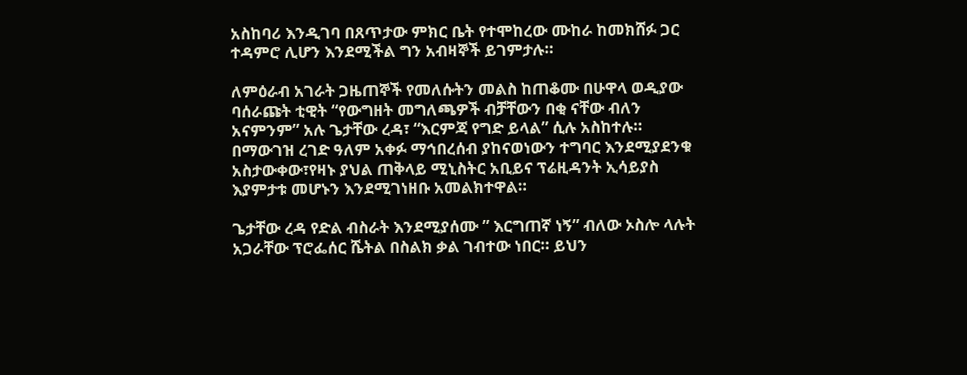አስከባሪ እንዲገባ በጸጥታው ምክር ቤት የተሞከረው ሙከራ ከመክሸፉ ጋር ተዳምሮ ሊሆን እንደሚችል ግን አብዛኞች ይገምታሉ።

ለምዕራብ አገራት ጋዜጠኞች የመለሱትን መልስ ከጠቆሙ በሁዋላ ወዲያው ባሰራጩት ቲዊት “የውግዘት መግለጫዎች ብቻቸውን በቂ ናቸው ብለን አናምንም” አሉ ጌታቸው ረዳ፣ “እርምጃ የግድ ይላል” ሲሉ አስከተሉ። በማውገዝ ረገድ ዓለም አቀፉ ማኅበረሰብ ያከናወነውን ተግባር እንደሚያደንቁ አስታውቀው፣የዛኑ ያህል ጠቅላይ ሚኒስትር አቢይና ፕሬዚዳንት ኢሳይያስ እያምታቱ መሆኑን እንደሚገነዘቡ አመልክተዋል።

ጌታቸው ረዳ የድል ብስራት እንደሚያሰሙ ” እርግጠኛ ነኝ” ብለው ኦስሎ ላሉት አጋራቸው ፕሮፌሰር ሼትል በስልክ ቃል ገብተው ነበር። ይህን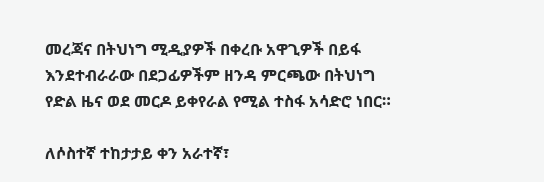መረጃና በትህነግ ሚዲያዎች በቀረቡ አዋጊዎች በይፋ እንደተብራራው በደጋፊዎችም ዘንዳ ምርጫው በትህነግ የድል ዜና ወደ መርዶ ይቀየራል የሚል ተስፋ አሳድሮ ነበር።

ለሶስተኛ ተከታታይ ቀን አራተኛ፣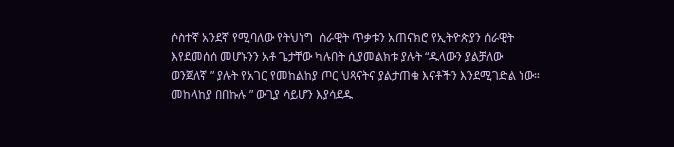ሶስተኛ አንደኛ የሚባለው የትህነግ  ሰራዊት ጥቃቱን አጠናክሮ የኢትዮጵያን ሰራዊት እየደመሰሰ መሆኑንን አቶ ጌታቸው ካሉበት ሲያመልክቱ ያሉት “ዱላውን ያልቻለው ወንጀለኛ ” ያሉት የአገር የመከልከያ ጦር ህጻናትና ያልታጠቁ እናቶችን እንደሚገድል ነው። መከላከያ በበኩሉ ” ውጊያ ሳይሆን እያሳደዱ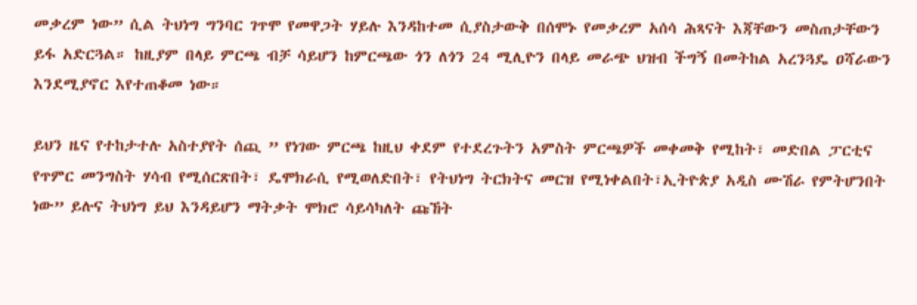መቃረም ነው” ሲል ትህነግ ግንባር ገጥሞ የመዋጋት ሃይሉ እንዳከተመ ሲያስታውቅ በሰሞኑ የመቃረም አሰሳ ሕጻናት እጃቸውን መስጠታቸውን ይፋ አድርጓል። ከዚያም በላይ ምርጫ ብቻ ሳይሆን ከምርጫው ጎን ለጎን 24 ሚሊዮን በላይ መራጭ ህዝብ ችግኝ በመትከል አረንጓዴ ዐሻራውን እንደሚያኖር እየተጠቆመ ነው።

ይህን ዜና የተከታተሉ አስተያየት ሰጪ ” የነገው ምርጫ ከዚህ ቀደም የተደረጉትን አምስት ምርጫዎች መቀመቅ የሚከት፣ መድበል ፓርቲና የጥምር መንግስት ሃሳብ የሚሰርጽበት፣ ዴሞክራሲ የሚወለድበት፣ የትህነግ ትርክትና መርዝ የሚነቀልበት፣ኢትዮጵያ አዲስ ሙሽራ የምትሆንበት ነው” ይሉና ትህነግ ይህ እንዳይሆን ማትቃት ሞክሮ ሳይሳካለት ጩኸት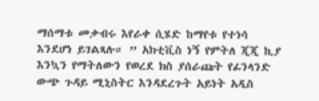ማሰማቱ መቃብሩ እየራቀ ሲሄድ ከማየቱ የተነሳ እንደሆነ ይገልጻሉ። ” አክቲቪስ ነኝ የምትለ ጂጂ ኪያ እንኳን የማትለውን የወረደ ክስ ያሰራጩት የፊንላንድ ውጭ ጉዳይ ሚኒስትር እንዳደረጉት አይነት አዲስ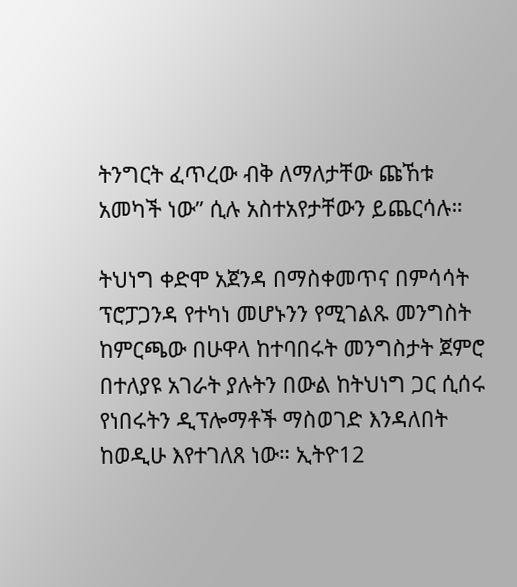ትንግርት ፈጥረው ብቅ ለማለታቸው ጩኸቱ አመካች ነው” ሲሉ አስተአየታቸውን ይጨርሳሉ።

ትህነግ ቀድሞ አጀንዳ በማስቀመጥና በምሳሳት ፕሮፓጋንዳ የተካነ መሆኑንን የሚገልጹ መንግስት ከምርጫው በሁዋላ ከተባበሩት መንግስታት ጀምሮ በተለያዩ አገራት ያሉትን በውል ከትህነግ ጋር ሲሰሩ የነበሩትን ዲፕሎማቶች ማስወገድ እንዳለበት ከወዲሁ እየተገለጸ ነው። ኢትዮ12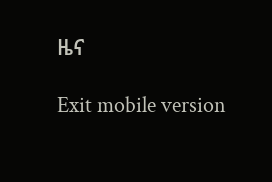ዜና

Exit mobile version